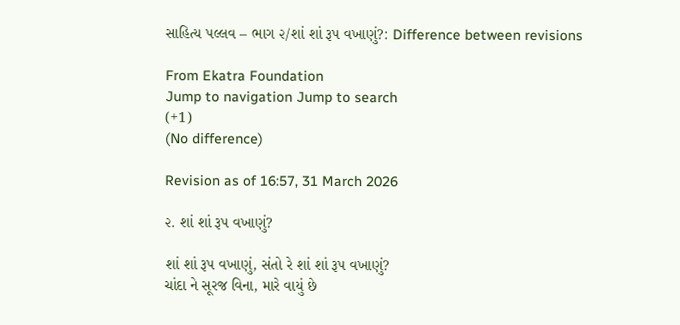સાહિત્ય પલ્લવ – ભાગ ૨/શાં શાં રૂપ વખાણું?: Difference between revisions

From Ekatra Foundation
Jump to navigation Jump to search
(+1)
(No difference)

Revision as of 16:57, 31 March 2026

૨. શાં શાં રૂપ વખાણું?

શાં શાં રૂપ વખાણું, સંતો રે શાં શાં રૂપ વખાણું?
ચાંદા ને સૂરજ વિના, મારે વાયું છે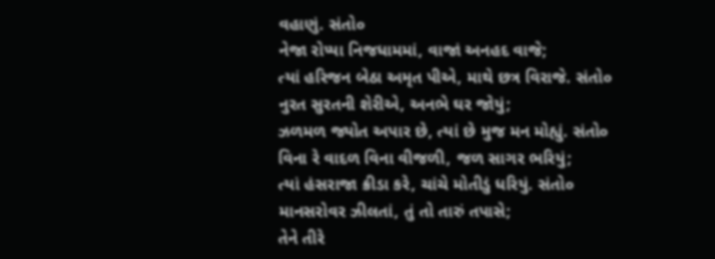વહાણું. સંતો૦
નેજા રોપ્યા નિજધામમાં, વાજાં અનહદ વાજે;
ત્યાં હરિજન બેઠા અમૃત પીએ, માથે છત્ર વિરાજે. સંતો૦
નુરત સુરતની શેરીએ, અનભે ઘર જોયું;
ઝળમળ જ્યોત અપાર છે, ત્યાં છે મુજ મન મોહ્યું. સંતો૦
વિના રે વાદળ વિના વીજળી, જળ સાગર ભરિયું;
ત્યાં હંસરાજા ક્રીડા કરે, ચાંચે મોતીડું ધરિયું. સંતો૦
માનસરોવર ઝીલતાં, તું તો તારું તપાસે;
તેને તીરે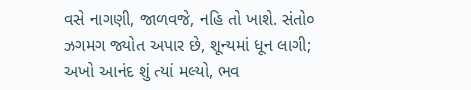વસે નાગણી, જાળવજે, નહિ તો ખાશે. સંતો૦
ઝગમગ જ્યોત અપાર છે, શૂન્યમાં ધૂન લાગી;
અખો આનંદ શું ત્યાં મલ્યો, ભવ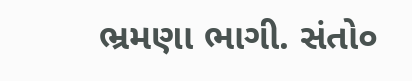ભ્રમણા ભાગી. સંતો૦